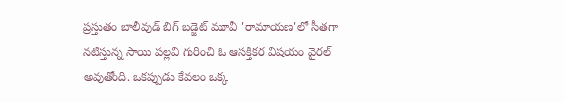ప్రస్తుతం బాలీవుడ్ బిగ్ బడ్జెట్ మూవీ 'రామాయణ'లో సీతగా నటిస్తున్న సాయి పల్లవి గురించి ఓ ఆసక్తికర విషయం వైరల్ అవుతోంది. ఒకప్పుడు కేవలం ఒక్క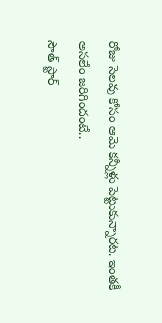రోజు సెలవు కోసం ఆమె కన్నీళ్లు పెట్టుకున్నారట. ఇంతకీ అసలేం జరిగిందంటే..
సౌత్ స్టార్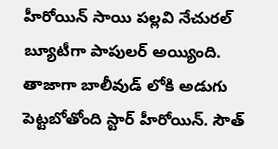హీరోయిన్ సాయి పల్లవి నేచురల్ బ్యూటీగా పాపులర్ అయ్యింది. తాజాగా బాలీవుడ్ లోకి అడుగు పెట్టబోతోంది స్టార్ హీరోయిన్. సౌత్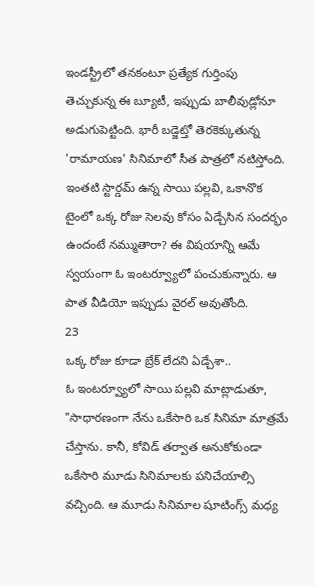ఇండస్ట్రీలో తనకంటూ ప్రత్యేక గుర్తింపు తెచ్చుకున్న ఈ బ్యూటీ, ఇప్పుడు బాలీవుడ్లోనూ అడుగుపెట్టింది. భారీ బడ్జెట్తో తెరకెక్కుతున్న 'రామాయణ' సినిమాలో సీత పాత్రలో నటిస్తోంది. ఇంతటి స్టార్డమ్ ఉన్న సాయి పల్లవి, ఒకానొక టైంలో ఒక్క రోజు సెలవు కోసం ఏడ్చేసిన సందర్భం ఉందంటే నమ్ముతారా? ఈ విషయాన్ని ఆమే స్వయంగా ఓ ఇంటర్వ్యూలో పంచుకున్నారు. ఆ పాత వీడియో ఇప్పుడు వైరల్ అవుతోంది.
23
ఒక్క రోజు కూడా బ్రేక్ లేదని ఏడ్చేశా..
ఓ ఇంటర్వ్యూలో సాయి పల్లవి మాట్లాడుతూ, "సాధారణంగా నేను ఒకేసారి ఒక సినిమా మాత్రమే చేస్తాను. కానీ, కోవిడ్ తర్వాత అనుకోకుండా ఒకేసారి మూడు సినిమాలకు పనిచేయాల్సి వచ్చింది. ఆ మూడు సినిమాల షూటింగ్స్ మధ్య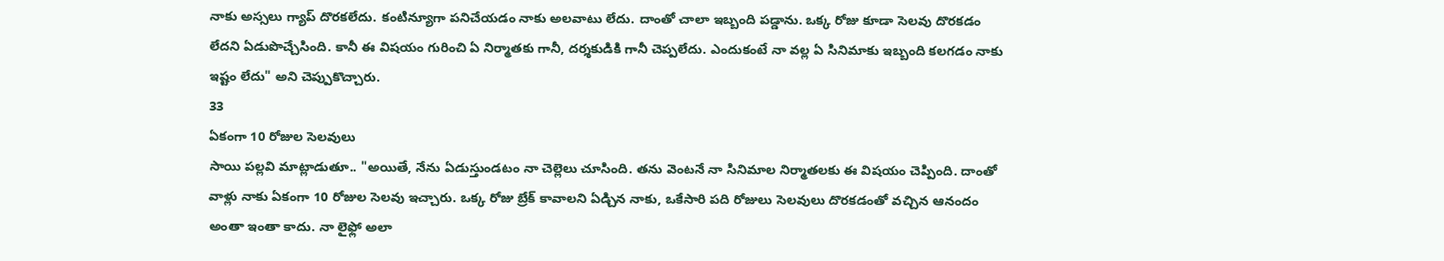నాకు అస్సలు గ్యాప్ దొరకలేదు. కంటిన్యూగా పనిచేయడం నాకు అలవాటు లేదు. దాంతో చాలా ఇబ్బంది పడ్డాను. ఒక్క రోజు కూడా సెలవు దొరకడం లేదని ఏడుపొచ్చేసింది. కానీ ఈ విషయం గురించి ఏ నిర్మాతకు గానీ, దర్శకుడికి గానీ చెప్పలేదు. ఎందుకంటే నా వల్ల ఏ సినిమాకు ఇబ్బంది కలగడం నాకు ఇష్టం లేదు" అని చెప్పుకొచ్చారు.
33
ఏకంగా 10 రోజుల సెలవులు
సాయి పల్లవి మాట్లాడుతూ.. "అయితే, నేను ఏడుస్తుండటం నా చెల్లెలు చూసింది. తను వెంటనే నా సినిమాల నిర్మాతలకు ఈ విషయం చెప్పింది. దాంతో వాళ్లు నాకు ఏకంగా 10 రోజుల సెలవు ఇచ్చారు. ఒక్క రోజు బ్రేక్ కావాలని ఏడ్చిన నాకు, ఒకేసారి పది రోజులు సెలవులు దొరకడంతో వచ్చిన ఆనందం అంతా ఇంతా కాదు. నా లైఫ్లో అలా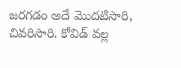జరగడం అదే మొదటిసారి, చివరిసారి. కోవిడ్ వల్ల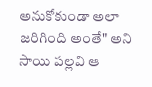అనుకోకుండా అలా జరిగింది అంతే" అని సాయి పల్లవి ఆ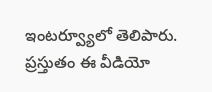ఇంటర్వ్యూలో తెలిపారు. ప్రస్తుతం ఈ వీడియో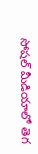సోషల్ మీడియాలో తెగ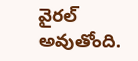వైరల్ అవుతోంది.